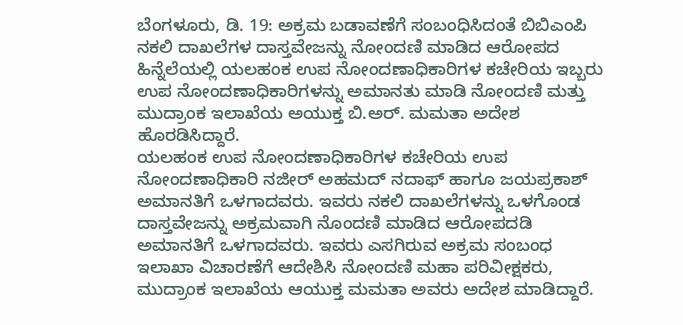ಬೆಂಗಳೂರು, ಡಿ. 19: ಅಕ್ರಮ ಬಡಾವಣೆಗೆ ಸಂಬಂಧಿಸಿದಂತೆ ಬಿಬಿಎಂಪಿ ನಕಲಿ ದಾಖಲೆಗಳ ದಾಸ್ತವೇಜನ್ನು ನೋಂದಣಿ ಮಾಡಿದ ಆರೋಪದ ಹಿನ್ನೆಲೆಯಲ್ಲಿ ಯಲಹಂಕ ಉಪ ನೋಂದಣಾಧಿಕಾರಿಗಳ ಕಚೇರಿಯ ಇಬ್ಬರು ಉಪ ನೋಂದಣಾಧಿಕಾರಿಗಳನ್ನು ಅಮಾನತು ಮಾಡಿ ನೋಂದಣಿ ಮತ್ತು ಮುದ್ರಾಂಕ ಇಲಾಖೆಯ ಅಯುಕ್ತ ಬಿ.ಅರ್. ಮಮತಾ ಅದೇಶ ಹೊರಡಿಸಿದ್ದಾರೆ.
ಯಲಹಂಕ ಉಪ ನೋಂದಣಾಧಿಕಾರಿಗಳ ಕಚೇರಿಯ ಉಪ ನೋಂದಣಾಧಿಕಾರಿ ನಜೀರ್ ಅಹಮದ್ ನದಾಫ್ ಹಾಗೂ ಜಯಪ್ರಕಾಶ್ ಅಮಾನತಿಗೆ ಒಳಗಾದವರು. ಇವರು ನಕಲಿ ದಾಖಲೆಗಳನ್ನು ಒಳಗೊಂಡ ದಾಸ್ತವೇಜನ್ನು ಅಕ್ರಮವಾಗಿ ನೊಂದಣಿ ಮಾಡಿದ ಆರೋಪದಡಿ ಅಮಾನತಿಗೆ ಒಳಗಾದವರು. ಇವರು ಎಸಗಿರುವ ಅಕ್ರಮ ಸಂಬಂಧ ಇಲಾಖಾ ವಿಚಾರಣೆಗೆ ಆದೇಶಿಸಿ ನೋಂದಣಿ ಮಹಾ ಪರಿವೀಕ್ಷಕರು, ಮುದ್ರಾಂಕ ಇಲಾಖೆಯ ಆಯುಕ್ತ ಮಮತಾ ಅವರು ಅದೇಶ ಮಾಡಿದ್ದಾರೆ.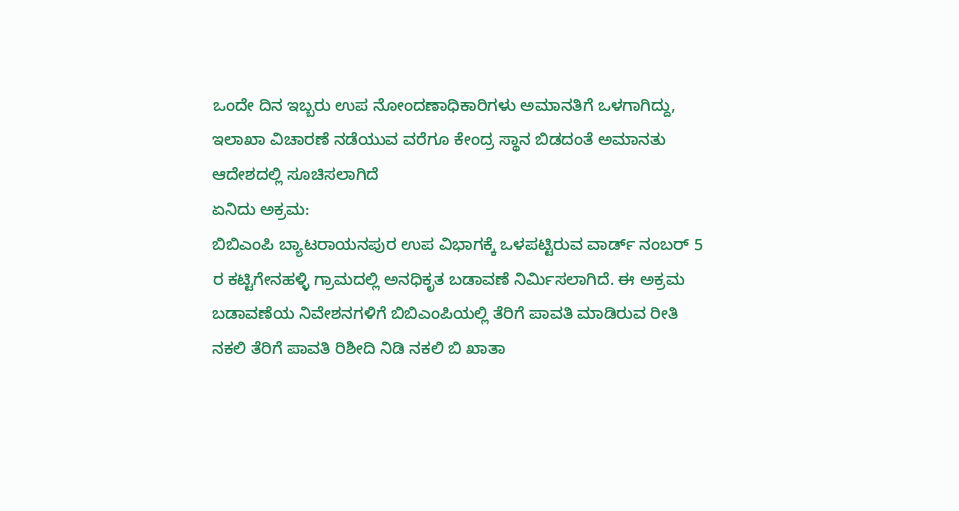ಒಂದೇ ದಿನ ಇಬ್ಬರು ಉಪ ನೋಂದಣಾಧಿಕಾರಿಗಳು ಅಮಾನತಿಗೆ ಒಳಗಾಗಿದ್ದು, ಇಲಾಖಾ ವಿಚಾರಣೆ ನಡೆಯುವ ವರೆಗೂ ಕೇಂದ್ರ ಸ್ಥಾನ ಬಿಡದಂತೆ ಅಮಾನತು ಆದೇಶದಲ್ಲಿ ಸೂಚಿಸಲಾಗಿದೆ
ಏನಿದು ಅಕ್ರಮ:
ಬಿಬಿಎಂಪಿ ಬ್ಯಾಟರಾಯನಪುರ ಉಪ ವಿಭಾಗಕ್ಕೆ ಒಳಪಟ್ಟಿರುವ ವಾರ್ಡ್ ನಂಬರ್ 5 ರ ಕಟ್ಟಿಗೇನಹಳ್ಳಿ ಗ್ರಾಮದಲ್ಲಿ ಅನಧಿಕೃತ ಬಡಾವಣೆ ನಿರ್ಮಿಸಲಾಗಿದೆ. ಈ ಅಕ್ರಮ ಬಡಾವಣೆಯ ನಿವೇಶನಗಳಿಗೆ ಬಿಬಿಎಂಪಿಯಲ್ಲಿ ತೆರಿಗೆ ಪಾವತಿ ಮಾಡಿರುವ ರೀತಿ ನಕಲಿ ತೆರಿಗೆ ಪಾವತಿ ರಿಶೀದಿ ನಿಡಿ ನಕಲಿ ಬಿ ಖಾತಾ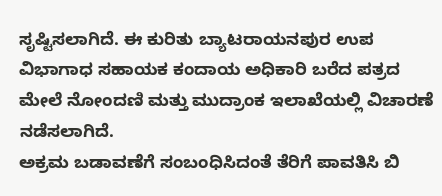ಸೃಷ್ಟಿಸಲಾಗಿದೆ. ಈ ಕುರಿತು ಬ್ಯಾಟರಾಯನಪುರ ಉಪ ವಿಭಾಗಾಧ ಸಹಾಯಕ ಕಂದಾಯ ಅಧಿಕಾರಿ ಬರೆದ ಪತ್ರದ ಮೇಲೆ ನೋಂದಣಿ ಮತ್ತು ಮುದ್ರಾಂಕ ಇಲಾಖೆಯಲ್ಲಿ ವಿಚಾರಣೆ ನಡೆಸಲಾಗಿದೆ.
ಅಕ್ರಮ ಬಡಾವಣೆಗೆ ಸಂಬಂಧಿಸಿದಂತೆ ತೆರಿಗೆ ಪಾವತಿಸಿ ಬಿ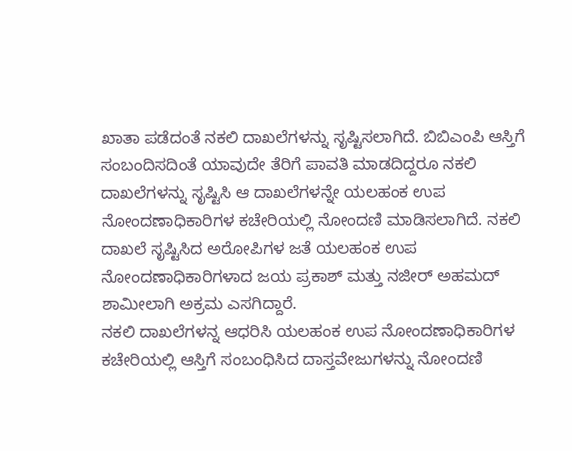ಖಾತಾ ಪಡೆದಂತೆ ನಕಲಿ ದಾಖಲೆಗಳನ್ನು ಸೃಷ್ಟಿಸಲಾಗಿದೆ. ಬಿಬಿಎಂಪಿ ಆಸ್ತಿಗೆ ಸಂಬಂದಿಸದಿಂತೆ ಯಾವುದೇ ತೆರಿಗೆ ಪಾವತಿ ಮಾಡದಿದ್ದರೂ ನಕಲಿ ದಾಖಲೆಗಳನ್ನು ಸೃಷ್ಟಿಸಿ ಆ ದಾಖಲೆಗಳನ್ನೇ ಯಲಹಂಕ ಉಪ ನೋಂದಣಾಧಿಕಾರಿಗಳ ಕಚೇರಿಯಲ್ಲಿ ನೋಂದಣಿ ಮಾಡಿಸಲಾಗಿದೆ. ನಕಲಿ ದಾಖಲೆ ಸೃಷ್ಟಿಸಿದ ಅರೋಪಿಗಳ ಜತೆ ಯಲಹಂಕ ಉಪ ನೋಂದಣಾಧಿಕಾರಿಗಳಾದ ಜಯ ಪ್ರಕಾಶ್ ಮತ್ತು ನಜೀರ್ ಅಹಮದ್ ಶಾಮೀಲಾಗಿ ಅಕ್ರಮ ಎಸಗಿದ್ದಾರೆ.
ನಕಲಿ ದಾಖಲೆಗಳನ್ನ ಆಧರಿಸಿ ಯಲಹಂಕ ಉಪ ನೋಂದಣಾಧಿಕಾರಿಗಳ ಕಚೇರಿಯಲ್ಲಿ ಆಸ್ತಿಗೆ ಸಂಬಂಧಿಸಿದ ದಾಸ್ತವೇಜುಗಳನ್ನು ನೋಂದಣಿ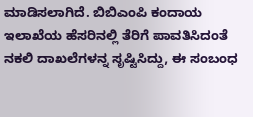ಮಾಡಿಸಲಾಗಿದೆ. ಬಿಬಿಎಂಪಿ ಕಂದಾಯ ಇಲಾಖೆಯ ಹೆಸರಿನಲ್ಲಿ ತೆರಿಗೆ ಪಾವತಿಸಿದಂತೆ ನಕಲಿ ದಾಖಲೆಗಳನ್ನ ಸೃಷ್ಟಿಸಿದ್ದು, ಈ ಸಂಬಂಧ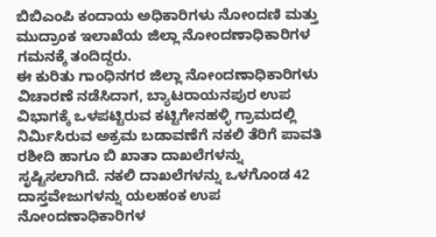ಬಿಬಿಎಂಪಿ ಕಂದಾಯ ಅಧಿಕಾರಿಗಳು ನೋಂದಣಿ ಮತ್ತು ಮುದ್ರಾಂಕ ಇಲಾಖೆಯ ಜಿಲ್ಲಾ ನೋಂದಣಾಧಿಕಾರಿಗಳ ಗಮನಕ್ಕೆ ತಂದಿದ್ದರು.
ಈ ಕುರಿತು ಗಾಂಧಿನಗರ ಜಿಲ್ಲಾ ನೋಂದಣಾಧಿಕಾರಿಗಳು ವಿಚಾರಣೆ ನಡೆಸಿದಾಗ, ಬ್ಯಾಟರಾಯನಪುರ ಉಪ ವಿಭಾಗಕ್ಕೆ ಒಳಪಟ್ಟಿರುವ ಕಟ್ಟಿಗೇನಹಳ್ಳಿ ಗ್ರಾಮದಲ್ಲಿ ನಿರ್ಮಿಸಿರುವ ಅಕ್ರಮ ಬಡಾವಣೆಗೆ ನಕಲಿ ತೆರಿಗೆ ಪಾವತಿ ರಶೀದಿ ಹಾಗೂ ಬಿ ಖಾತಾ ದಾಖಲೆಗಳನ್ನು ಸೃಷ್ಟಿಸಲಾಗಿದೆ. ನಕಲಿ ದಾಖಲೆಗಳನ್ನು ಒಳಗೊಂಡ 42 ದಾಸ್ತವೇಜುಗಳನ್ನು ಯಲಹಂಕ ಉಪ ನೋಂದಣಾಧಿಕಾರಿಗಳ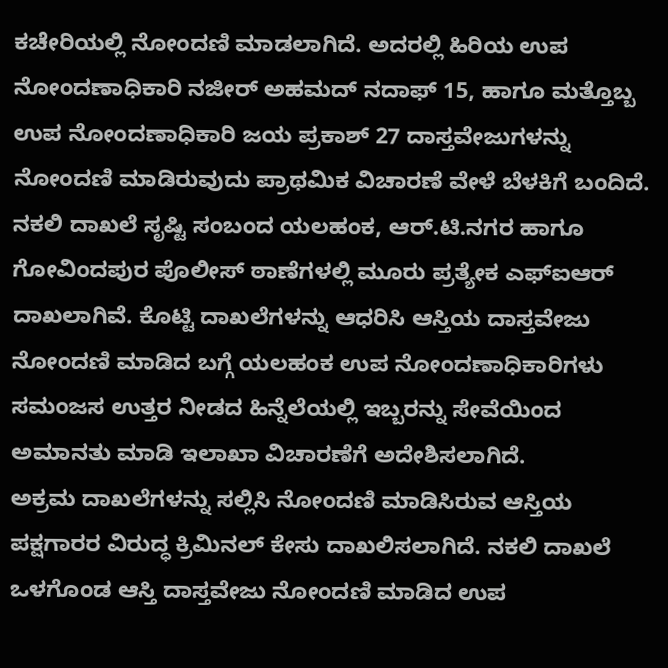ಕಚೇರಿಯಲ್ಲಿ ನೋಂದಣಿ ಮಾಡಲಾಗಿದೆ. ಅದರಲ್ಲಿ ಹಿರಿಯ ಉಪ ನೋಂದಣಾಧಿಕಾರಿ ನಜೀರ್ ಅಹಮದ್ ನದಾಫ್ 15, ಹಾಗೂ ಮತ್ತೊಬ್ಬ ಉಪ ನೋಂದಣಾಧಿಕಾರಿ ಜಯ ಪ್ರಕಾಶ್ 27 ದಾಸ್ತವೇಜುಗಳನ್ನು ನೋಂದಣಿ ಮಾಡಿರುವುದು ಪ್ರಾಥಮಿಕ ವಿಚಾರಣೆ ವೇಳೆ ಬೆಳಕಿಗೆ ಬಂದಿದೆ.
ನಕಲಿ ದಾಖಲೆ ಸೃಷ್ಟಿ ಸಂಬಂದ ಯಲಹಂಕ, ಆರ್.ಟಿ.ನಗರ ಹಾಗೂ ಗೋವಿಂದಪುರ ಪೊಲೀಸ್ ಠಾಣೆಗಳಲ್ಲಿ ಮೂರು ಪ್ರತ್ಯೇಕ ಎಫ್ಐಆರ್ ದಾಖಲಾಗಿವೆ. ಕೊಟ್ಟಿ ದಾಖಲೆಗಳನ್ನು ಆಧರಿಸಿ ಆಸ್ತಿಯ ದಾಸ್ತವೇಜು ನೋಂದಣಿ ಮಾಡಿದ ಬಗ್ಗೆ ಯಲಹಂಕ ಉಪ ನೋಂದಣಾಧಿಕಾರಿಗಳು ಸಮಂಜಸ ಉತ್ತರ ನೀಡದ ಹಿನ್ನೆಲೆಯಲ್ಲಿ ಇಬ್ಬರನ್ನು ಸೇವೆಯಿಂದ ಅಮಾನತು ಮಾಡಿ ಇಲಾಖಾ ವಿಚಾರಣೆಗೆ ಅದೇಶಿಸಲಾಗಿದೆ.
ಅಕ್ರಮ ದಾಖಲೆಗಳನ್ನು ಸಲ್ಲಿಸಿ ನೋಂದಣಿ ಮಾಡಿಸಿರುವ ಆಸ್ತಿಯ ಪಕ್ಷಗಾರರ ವಿರುದ್ಧ ಕ್ರಿಮಿನಲ್ ಕೇಸು ದಾಖಲಿಸಲಾಗಿದೆ. ನಕಲಿ ದಾಖಲೆ ಒಳಗೊಂಡ ಆಸ್ತಿ ದಾಸ್ತವೇಜು ನೋಂದಣಿ ಮಾಡಿದ ಉಪ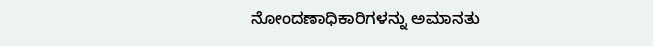ನೋಂದಣಾಧಿಕಾರಿಗಳನ್ನು ಅಮಾನತು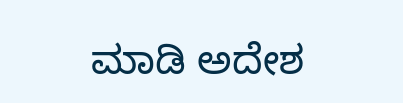ಮಾಡಿ ಅದೇಶ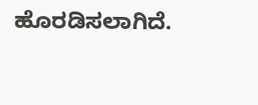ಹೊರಡಿಸಲಾಗಿದೆ.